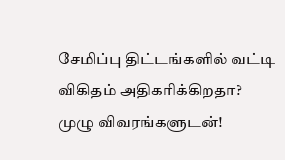சேமிப்பு திட்டங்களில் வட்டி விகிதம் அதிகரிக்கிறதா? முழு விவரங்களுடன்!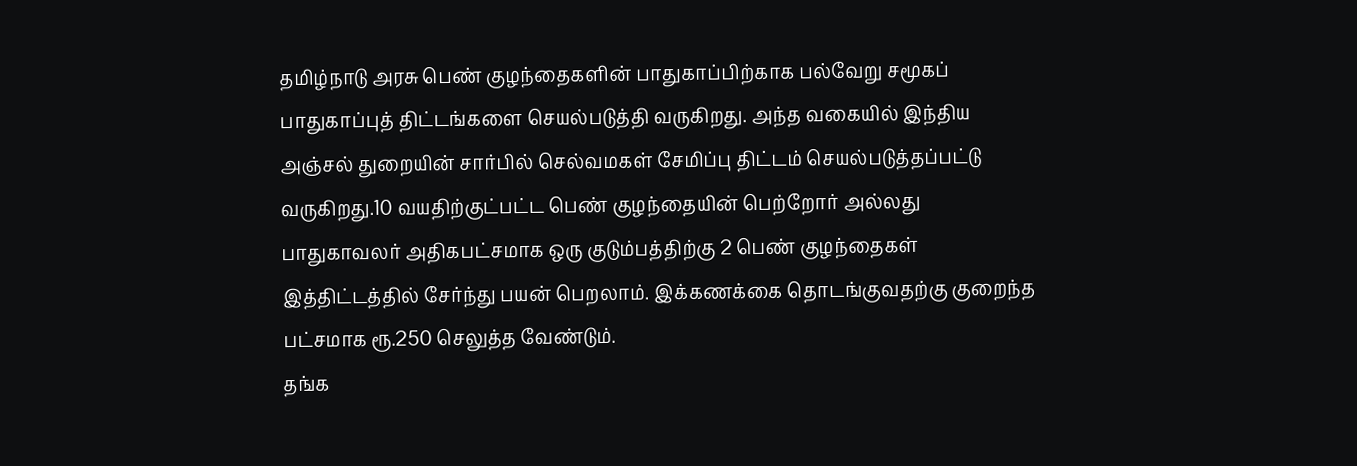தமிழ்நாடு அரசு பெண் குழந்தைகளின் பாதுகாப்பிற்காக பல்வேறு சமூகப் பாதுகாப்புத் திட்டங்களை செயல்படுத்தி வருகிறது. அந்த வகையில் இந்திய அஞ்சல் துறையின் சார்பில் செல்வமகள் சேமிப்பு திட்டம் செயல்படுத்தப்பட்டு வருகிறது.10 வயதிற்குட்பட்ட பெண் குழந்தையின் பெற்றோர் அல்லது பாதுகாவலர் அதிகபட்சமாக ஒரு குடும்பத்திற்கு 2 பெண் குழந்தைகள் இத்திட்டத்தில் சேர்ந்து பயன் பெறலாம். இக்கணக்கை தொடங்குவதற்கு குறைந்த பட்சமாக ரூ.250 செலுத்த வேண்டும்.
தங்க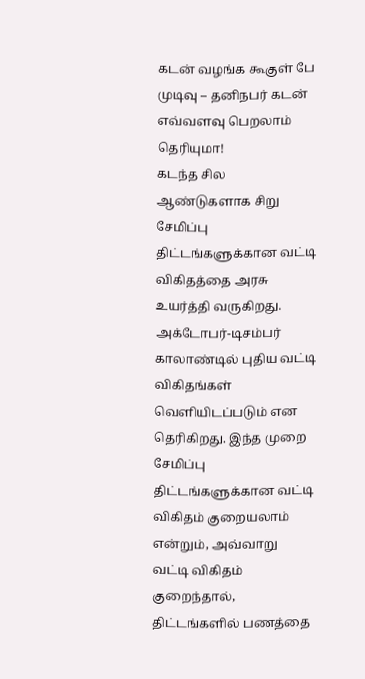கடன் வழங்க கூகுள் பே முடிவு – தனிநபர் கடன் எவ்வளவு பெறலாம் தெரியுமா!
கடந்த சில ஆண்டுகளாக சிறு சேமிப்பு திட்டங்களுக்கான வட்டி விகிதத்தை அரசு உயர்த்தி வருகிறது. அக்டோபர்-டிசம்பர் காலாண்டில் புதிய வட்டி விகிதங்கள் வெளியிடப்படும் என தெரிகிறது. இந்த முறை சேமிப்பு திட்டங்களுக்கான வட்டி விகிதம் குறையலாம் என்றும், அவ்வாறு வட்டி விகிதம் குறைந்தால், திட்டங்களில் பணத்தை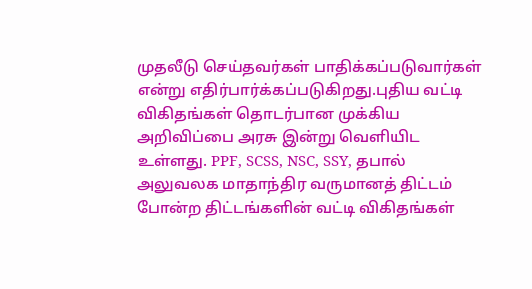முதலீடு செய்தவர்கள் பாதிக்கப்படுவார்கள் என்று எதிர்பார்க்கப்படுகிறது.புதிய வட்டி விகிதங்கள் தொடர்பான முக்கிய அறிவிப்பை அரசு இன்று வெளியிட உள்ளது. PPF, SCSS, NSC, SSY, தபால் அலுவலக மாதாந்திர வருமானத் திட்டம் போன்ற திட்டங்களின் வட்டி விகிதங்கள்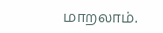மாறலாம்.